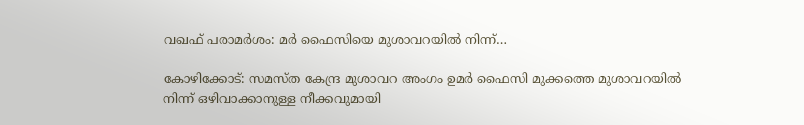വഖഫ് പരാമർശം: മർ ഫൈസിയെ മുശാവറയിൽ നിന്ന്…

കോഴിക്കോട്: സമസ്ത കേന്ദ്ര മുശാവറ അംഗം ഉമർ ഫൈസി മുക്കത്തെ മുശാവറയിൽ നിന്ന് ഒഴിവാക്കാനുള്ള നീക്കവുമായി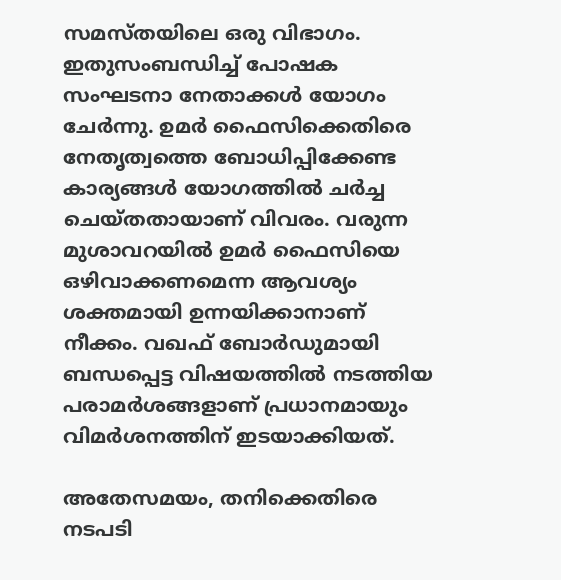സമസ്തയിലെ ഒരു വിഭാഗം. ഇതുസംബന്ധിച്ച് പോഷക സംഘടനാ നേതാക്കൾ യോഗം ചേർന്നു. ഉമർ ഫൈസിക്കെതിരെ നേതൃത്വത്തെ ബോധിപ്പിക്കേണ്ട കാര്യങ്ങൾ യോഗത്തിൽ ചർച്ച ചെയ്തതായാണ് വിവരം. വരുന്ന മുശാവറയിൽ ഉമർ ഫൈസിയെ ഒഴിവാക്കണമെന്ന ആവശ്യം ശക്തമായി ഉന്നയിക്കാനാണ് നീക്കം. വഖഫ് ബോർഡുമായി ബന്ധപ്പെട്ട വിഷയത്തിൽ നടത്തിയ പരാമർശങ്ങളാണ് പ്രധാനമായും വിമർശനത്തിന് ഇടയാക്കിയത്.

അതേസമയം, തനിക്കെതിരെ നടപടി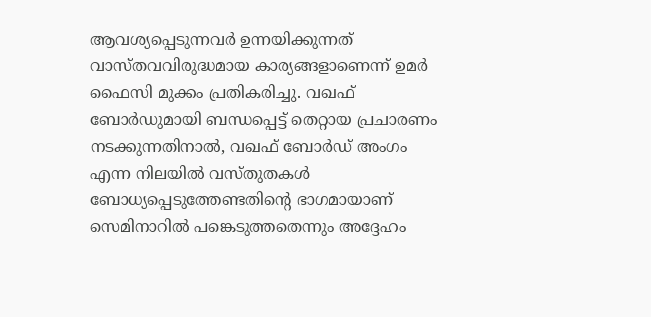ആവശ്യപ്പെടുന്നവർ ഉന്നയിക്കുന്നത് വാസ്തവവിരുദ്ധമായ കാര്യങ്ങളാണെന്ന് ഉമർ ഫൈസി മുക്കം പ്രതികരിച്ചു. വഖഫ് ബോർഡുമായി ബന്ധപ്പെട്ട് തെറ്റായ പ്രചാരണം നടക്കുന്നതിനാൽ, വഖഫ് ബോർഡ് അംഗം എന്ന നിലയിൽ വസ്തുതകൾ ബോധ്യപ്പെടുത്തേണ്ടതിന്റെ ഭാഗമായാണ് സെമിനാറിൽ പങ്കെടുത്തതെന്നും അദ്ദേഹം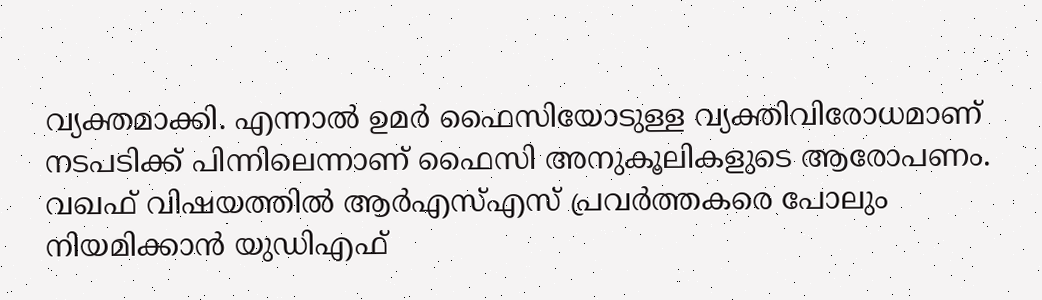വ്യക്തമാക്കി. എന്നാൽ ഉമർ ഫൈസിയോടുള്ള വ്യക്തിവിരോധമാണ് നടപടിക്ക് പിന്നിലെന്നാണ് ഫൈസി അനുകൂലികളുടെ ആരോപണം. വഖഫ് വിഷയത്തിൽ ആർഎസ്എസ് പ്രവർത്തകരെ പോലും നിയമിക്കാൻ യുഡിഎഫ്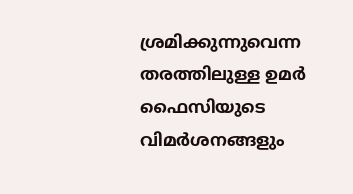ശ്രമിക്കുന്നുവെന്ന തരത്തിലുള്ള ഉമർ ഫൈസിയുടെ വിമർശനങ്ങളും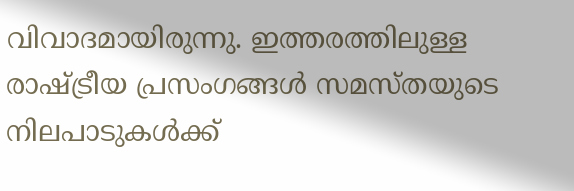വിവാദമായിരുന്നു. ഇത്തരത്തിലുള്ള രാഷ്ട്രീയ പ്രസംഗങ്ങൾ സമസ്തയുടെ നിലപാടുകൾക്ക്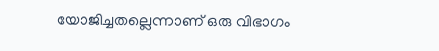യോജിച്ചതല്ലെന്നാണ് ഒരു വിഭാഗം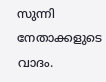സുന്നി നേതാക്കളുടെ വാദം.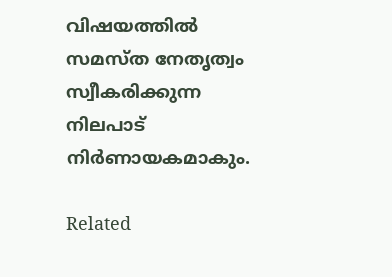വിഷയത്തിൽ സമസ്ത നേതൃത്വം സ്വീകരിക്കുന്ന നിലപാട് നിർണായകമാകും.

Related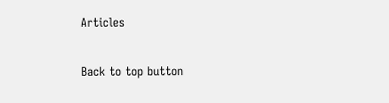Articles

Back to top button